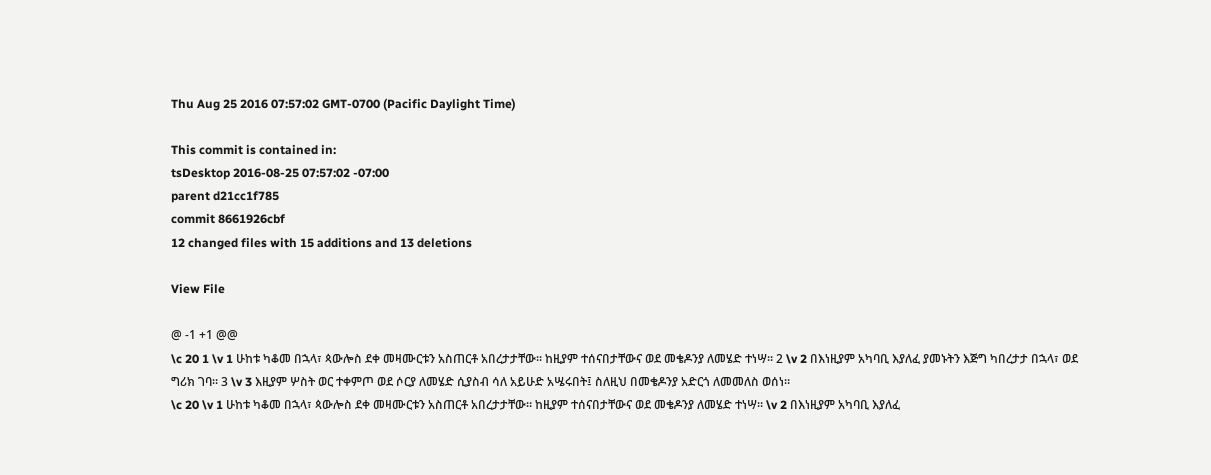Thu Aug 25 2016 07:57:02 GMT-0700 (Pacific Daylight Time)

This commit is contained in:
tsDesktop 2016-08-25 07:57:02 -07:00
parent d21cc1f785
commit 8661926cbf
12 changed files with 15 additions and 13 deletions

View File

@ -1 +1 @@
\c 20 1 \v 1 ሁከቱ ካቆመ በኋላ፣ ጳውሎስ ደቀ መዛሙርቱን አስጠርቶ አበረታታቸው። ከዚያም ተሰናበታቸውና ወደ መቄዶንያ ለመሄድ ተነሣ። 2 \v 2 በእነዚያም አካባቢ እያለፈ ያመኑትን እጅግ ካበረታታ በኋላ፣ ወደ ግሪክ ገባ። 3 \v 3 እዚያም ሦስት ወር ተቀምጦ ወደ ሶርያ ለመሄድ ሲያስብ ሳለ አይሁድ አሤሩበት፤ ስለዚህ በመቄዶንያ አድርጎ ለመመለስ ወሰነ።
\c 20 \v 1 ሁከቱ ካቆመ በኋላ፣ ጳውሎስ ደቀ መዛሙርቱን አስጠርቶ አበረታታቸው። ከዚያም ተሰናበታቸውና ወደ መቄዶንያ ለመሄድ ተነሣ። \v 2 በእነዚያም አካባቢ እያለፈ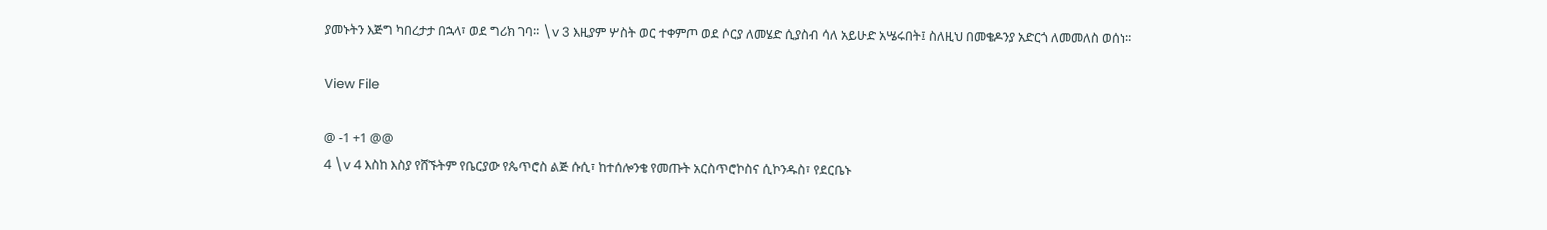ያመኑትን እጅግ ካበረታታ በኋላ፣ ወደ ግሪክ ገባ። \v 3 እዚያም ሦስት ወር ተቀምጦ ወደ ሶርያ ለመሄድ ሲያስብ ሳለ አይሁድ አሤሩበት፤ ስለዚህ በመቄዶንያ አድርጎ ለመመለስ ወሰነ።

View File

@ -1 +1 @@
4 \v 4 እስከ እስያ የሸኙትም የቤርያው የጴጥሮስ ልጅ ሱሲ፣ ከተሰሎንቄ የመጡት አርስጥሮኮስና ሲኮንዱስ፣ የደርቤኑ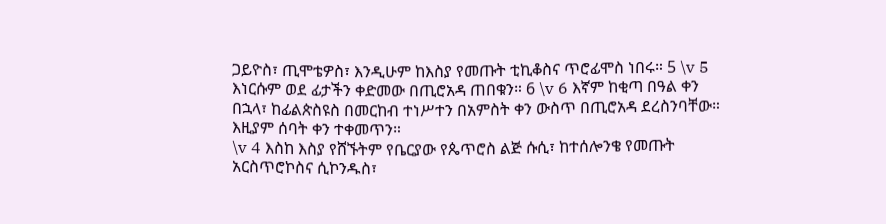ጋይዮስ፣ ጢሞቴዎስ፣ እንዲሁም ከእስያ የመጡት ቲኪቆስና ጥሮፊሞስ ነበሩ። 5 \v 5 እነርሱም ወደ ፊታችን ቀድመው በጢሮአዳ ጠበቁን። 6 \v 6 እኛም ከቂጣ በዓል ቀን በኋላ፣ ከፊልጵስዩስ በመርከብ ተነሥተን በአምስት ቀን ውስጥ በጢሮአዳ ደረስንባቸው። እዚያም ሰባት ቀን ተቀመጥን።
\v 4 እስከ እስያ የሸኙትም የቤርያው የጴጥሮስ ልጅ ሱሲ፣ ከተሰሎንቄ የመጡት አርስጥሮኮስና ሲኮንዱስ፣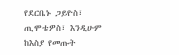የደርቤኑ ጋይዮስ፣ ጢሞቴዎስ፣ እንዲሁም ከእስያ የመጡት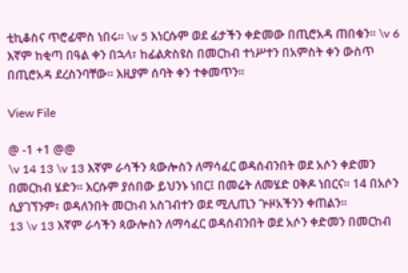ቲኪቆስና ጥሮፊሞስ ነበሩ። \v 5 እነርሱም ወደ ፊታችን ቀድመው በጢሮአዳ ጠበቁን። \v 6 እኛም ከቂጣ በዓል ቀን በኋላ፣ ከፊልጵስዩስ በመርከብ ተነሥተን በአምስት ቀን ውስጥ በጢሮአዳ ደረስንባቸው። እዚያም ሰባት ቀን ተቀመጥን።

View File

@ -1 +1 @@
\v 14 13 \v 13 እኛም ራሳችን ጳውሎስን ለማሳፈር ወዳሰብንበት ወደ አሶን ቀድመን በመርከብ ሄድን። እርሱም ያሰበው ይህንኑ ነበር፤ በመሬት ለመሄድ ዐቅዶ ነበርና። 14 በአሶን ሲያገኘንም፣ ወዳለንበት መርከብ አስገብተን ወደ ሚሊጢን ጕዞአችንን ቀጠልን።
13 \v 13 እኛም ራሳችን ጳውሎስን ለማሳፈር ወዳሰብንበት ወደ አሶን ቀድመን በመርከብ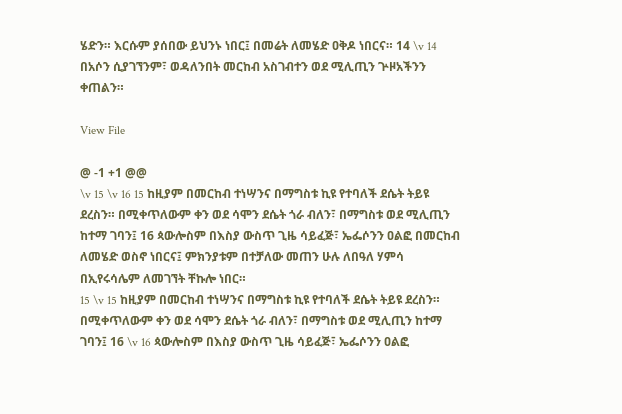ሄድን። እርሱም ያሰበው ይህንኑ ነበር፤ በመሬት ለመሄድ ዐቅዶ ነበርና። 14 \v 14 በአሶን ሲያገኘንም፣ ወዳለንበት መርከብ አስገብተን ወደ ሚሊጢን ጕዞአችንን ቀጠልን።

View File

@ -1 +1 @@
\v 15 \v 16 15 ከዚያም በመርከብ ተነሣንና በማግስቱ ኪዩ የተባለች ደሴት ትይዩ ደረስን። በሚቀጥለውም ቀን ወደ ሳሞን ደሴት ጎራ ብለን፣ በማግስቱ ወደ ሚሊጢን ከተማ ገባን፤ 16 ጳውሎስም በእስያ ውስጥ ጊዜ ሳይፈጅ፣ ኤፌሶንን ዐልፎ በመርከብ ለመሄድ ወስኖ ነበርና፤ ምክንያቱም በተቻለው መጠን ሁሉ ለበዓለ ሃምሳ በኢየሩሳሌም ለመገኘት ቸኩሎ ነበር።
15 \v 15 ከዚያም በመርከብ ተነሣንና በማግስቱ ኪዩ የተባለች ደሴት ትይዩ ደረስን። በሚቀጥለውም ቀን ወደ ሳሞን ደሴት ጎራ ብለን፣ በማግስቱ ወደ ሚሊጢን ከተማ ገባን፤ 16 \v 16 ጳውሎስም በእስያ ውስጥ ጊዜ ሳይፈጅ፣ ኤፌሶንን ዐልፎ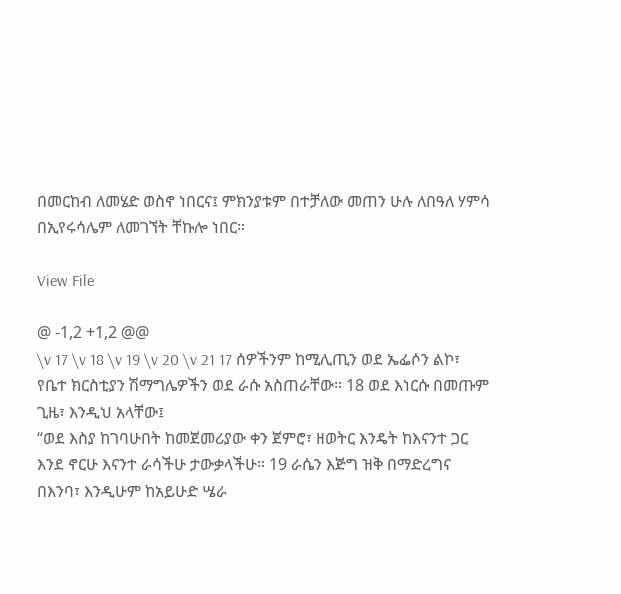በመርከብ ለመሄድ ወስኖ ነበርና፤ ምክንያቱም በተቻለው መጠን ሁሉ ለበዓለ ሃምሳ በኢየሩሳሌም ለመገኘት ቸኩሎ ነበር።

View File

@ -1,2 +1,2 @@
\v 17 \v 18 \v 19 \v 20 \v 21 17 ሰዎችንም ከሚሊጢን ወደ ኤፌሶን ልኮ፣ የቤተ ክርስቲያን ሽማግሌዎችን ወደ ራሱ አስጠራቸው። 18 ወደ እነርሱ በመጡም ጊዜ፣ እንዲህ አላቸው፤
“ወደ እስያ ከገባሁበት ከመጀመሪያው ቀን ጀምሮ፣ ዘወትር እንዴት ከእናንተ ጋር እንደ ኖርሁ እናንተ ራሳችሁ ታውቃላችሁ። 19 ራሴን እጅግ ዝቅ በማድረግና በእንባ፣ እንዲሁም ከአይሁድ ሤራ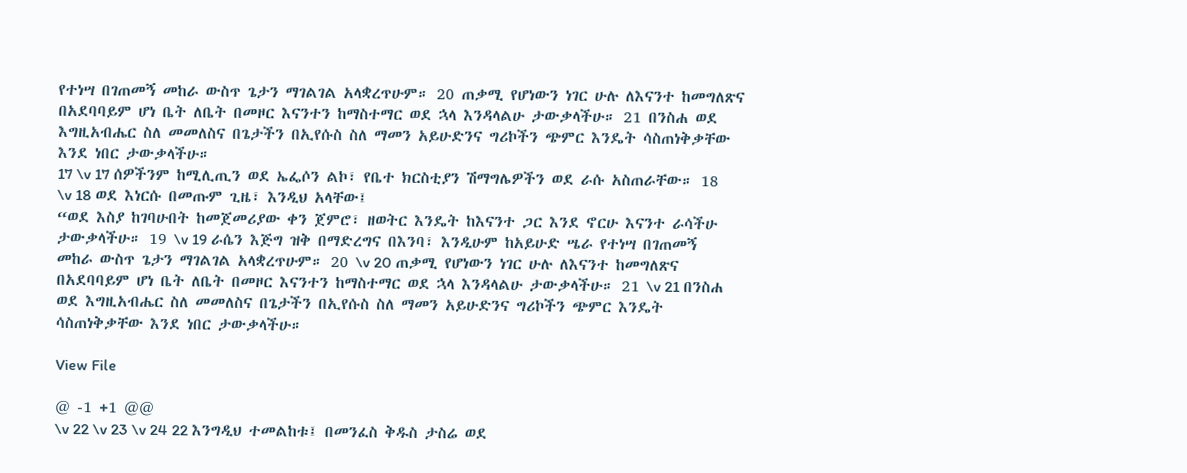የተነሣ በገጠመኝ መከራ ውስጥ ጌታን ማገልገል አላቋረጥሁም። 20 ጠቃሚ የሆነውን ነገር ሁሉ ለእናንተ ከመግለጽና በአደባባይም ሆነ ቤት ለቤት በመዞር እናንተን ከማስተማር ወደ ኋላ እንዳላልሁ ታውቃላችሁ። 21 በንስሐ ወደ እግዚአብሔር ስለ መመለስና በጌታችን በኢየሱስ ስለ ማመን አይሁድንና ግሪኮችን ጭምር እንዴት ሳስጠነቅቃቸው እንደ ነበር ታውቃላችሁ።
17 \v 17 ሰዎችንም ከሚሊጢን ወደ ኤፌሶን ልኮ፣ የቤተ ክርስቲያን ሽማግሌዎችን ወደ ራሱ አስጠራቸው። 18 \v 18 ወደ እነርሱ በመጡም ጊዜ፣ እንዲህ አላቸው፤
“ወደ እስያ ከገባሁበት ከመጀመሪያው ቀን ጀምሮ፣ ዘወትር እንዴት ከእናንተ ጋር እንደ ኖርሁ እናንተ ራሳችሁ ታውቃላችሁ። 19 \v 19 ራሴን እጅግ ዝቅ በማድረግና በእንባ፣ እንዲሁም ከአይሁድ ሤራ የተነሣ በገጠመኝ መከራ ውስጥ ጌታን ማገልገል አላቋረጥሁም። 20 \v 20 ጠቃሚ የሆነውን ነገር ሁሉ ለእናንተ ከመግለጽና በአደባባይም ሆነ ቤት ለቤት በመዞር እናንተን ከማስተማር ወደ ኋላ እንዳላልሁ ታውቃላችሁ። 21 \v 21 በንስሐ ወደ እግዚአብሔር ስለ መመለስና በጌታችን በኢየሱስ ስለ ማመን አይሁድንና ግሪኮችን ጭምር እንዴት ሳስጠነቅቃቸው እንደ ነበር ታውቃላችሁ።

View File

@ -1 +1 @@
\v 22 \v 23 \v 24 22 እንግዲህ ተመልከቱ፤ በመንፈስ ቅዱስ ታስሬ ወደ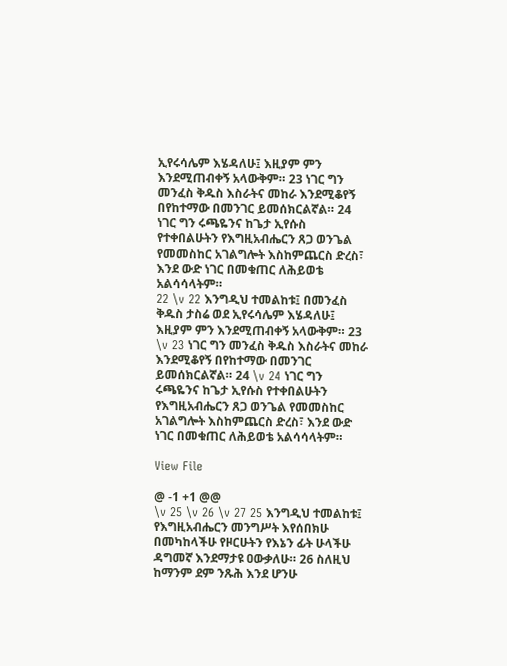ኢየሩሳሌም እሄዳለሁ፤ እዚያም ምን እንደሚጠብቀኝ አላውቅም። 23 ነገር ግን መንፈስ ቅዱስ እስራትና መከራ እንደሚቆየኝ በየከተማው በመንገር ይመሰክርልኛል። 24 ነገር ግን ሩጫዬንና ከጌታ ኢየሱስ የተቀበልሁትን የእግዚአብሔርን ጸጋ ወንጌል የመመስከር አገልግሎት እስከምጨርስ ድረስ፣ እንደ ውድ ነገር በመቁጠር ለሕይወቴ አልሳሳላትም።
22 \v 22 እንግዲህ ተመልከቱ፤ በመንፈስ ቅዱስ ታስሬ ወደ ኢየሩሳሌም እሄዳለሁ፤ እዚያም ምን እንደሚጠብቀኝ አላውቅም። 23 \v 23 ነገር ግን መንፈስ ቅዱስ እስራትና መከራ እንደሚቆየኝ በየከተማው በመንገር ይመሰክርልኛል። 24 \v 24 ነገር ግን ሩጫዬንና ከጌታ ኢየሱስ የተቀበልሁትን የእግዚአብሔርን ጸጋ ወንጌል የመመስከር አገልግሎት እስከምጨርስ ድረስ፣ እንደ ውድ ነገር በመቁጠር ለሕይወቴ አልሳሳላትም።

View File

@ -1 +1 @@
\v 25 \v 26 \v 27 25 እንግዲህ ተመልከቱ፤ የእግዚአብሔርን መንግሥት እየሰበክሁ በመካከላችሁ የዞርሁትን የእኔን ፊት ሁላችሁ ዳግመኛ እንደማታዩ ዐውቃለሁ። 26 ስለዚህ ከማንም ደም ንጹሕ እንደ ሆንሁ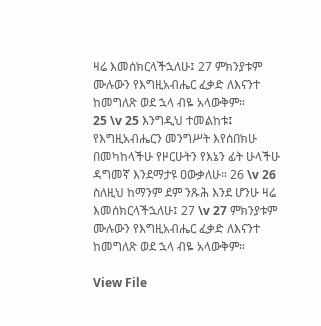ዛሬ እመሰክርላችኋለሁ፤ 27 ምክንያቱም ሙሉውን የእግዚአብሔር ፈቃድ ለእናንተ ከመግለጽ ወደ ኋላ ብዬ አላውቅም።
25 \v 25 እንግዲህ ተመልከቱ፤ የእግዚአብሔርን መንግሥት እየሰበክሁ በመካከላችሁ የዞርሁትን የእኔን ፊት ሁላችሁ ዳግመኛ እንደማታዩ ዐውቃለሁ። 26 \v 26 ስለዚህ ከማንም ደም ንጹሕ እንደ ሆንሁ ዛሬ እመሰክርላችኋለሁ፤ 27 \v 27 ምክንያቱም ሙሉውን የእግዚአብሔር ፈቃድ ለእናንተ ከመግለጽ ወደ ኋላ ብዬ አላውቅም።

View File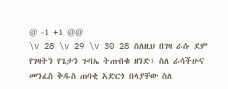@ -1 +1 @@
\v 28 \v 29 \v 30 28 ስለዚህ በገዛ ራሱ ደም የገዛትን የጌታን ጉባኤ ትጠብቁ ዘንድ፣ ስለ ራሳችሁና መንፈስ ቅዱስ ጠባቂ አድርጎ በላያቸው ስለ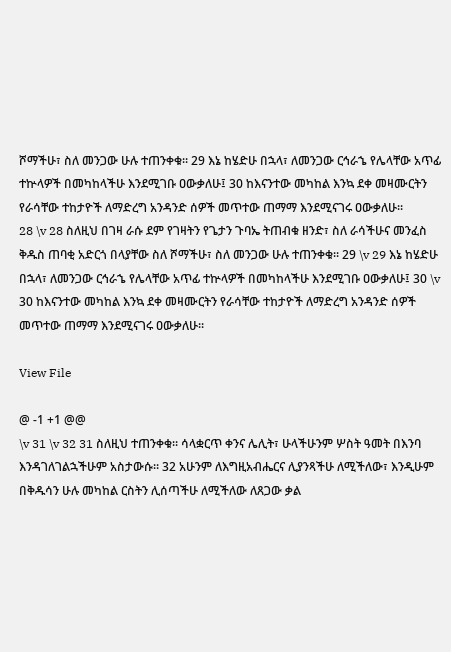ሾማችሁ፣ ስለ መንጋው ሁሉ ተጠንቀቁ። 29 እኔ ከሄድሁ በኋላ፣ ለመንጋው ርኅራኄ የሌላቸው አጥፊ ተኵላዎች በመካከላችሁ እንደሚገቡ ዐውቃለሁ፤ 30 ከእናንተው መካከል እንኳ ደቀ መዛሙርትን የራሳቸው ተከታዮች ለማድረግ አንዳንድ ሰዎች መጥተው ጠማማ እንደሚናገሩ ዐውቃለሁ።
28 \v 28 ስለዚህ በገዛ ራሱ ደም የገዛትን የጌታን ጉባኤ ትጠብቁ ዘንድ፣ ስለ ራሳችሁና መንፈስ ቅዱስ ጠባቂ አድርጎ በላያቸው ስለ ሾማችሁ፣ ስለ መንጋው ሁሉ ተጠንቀቁ። 29 \v 29 እኔ ከሄድሁ በኋላ፣ ለመንጋው ርኅራኄ የሌላቸው አጥፊ ተኵላዎች በመካከላችሁ እንደሚገቡ ዐውቃለሁ፤ 30 \v 30 ከእናንተው መካከል እንኳ ደቀ መዛሙርትን የራሳቸው ተከታዮች ለማድረግ አንዳንድ ሰዎች መጥተው ጠማማ እንደሚናገሩ ዐውቃለሁ።

View File

@ -1 +1 @@
\v 31 \v 32 31 ስለዚህ ተጠንቀቁ። ሳላቋርጥ ቀንና ሌሊት፣ ሁላችሁንም ሦስት ዓመት በእንባ እንዳገለገልኋችሁም አስታውሱ። 32 አሁንም ለእግዚአብሔርና ሊያንጻችሁ ለሚችለው፣ እንዲሁም በቅዱሳን ሁሉ መካከል ርስትን ሊሰጣችሁ ለሚችለው ለጸጋው ቃል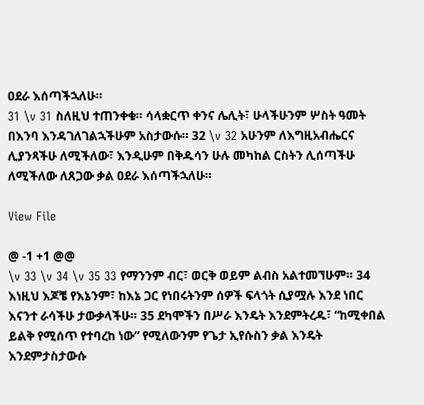ዐደራ እሰጣችኋለሁ።
31 \v 31 ስለዚህ ተጠንቀቁ። ሳላቋርጥ ቀንና ሌሊት፣ ሁላችሁንም ሦስት ዓመት በእንባ እንዳገለገልኋችሁም አስታውሱ። 32 \v 32 አሁንም ለእግዚአብሔርና ሊያንጻችሁ ለሚችለው፣ እንዲሁም በቅዱሳን ሁሉ መካከል ርስትን ሊሰጣችሁ ለሚችለው ለጸጋው ቃል ዐደራ እሰጣችኋለሁ።

View File

@ -1 +1 @@
\v 33 \v 34 \v 35 33 የማንንም ብር፣ ወርቅ ወይም ልብስ አልተመኘሁም። 34 እነዚህ እጆቼ የእኔንም፣ ከእኔ ጋር የነበሩትንም ሰዎች ፍላጎት ሲያሟሉ እንደ ነበር እናንተ ራሳችሁ ታውቃላችሁ። 35 ደካሞችን በሥራ እንዴት እንደምትረዱ፣ “ከሚቀበል ይልቅ የሚሰጥ የተባረከ ነው” የሚለውንም የጌታ ኢየሱስን ቃል እንዴት እንደምታስታውሱ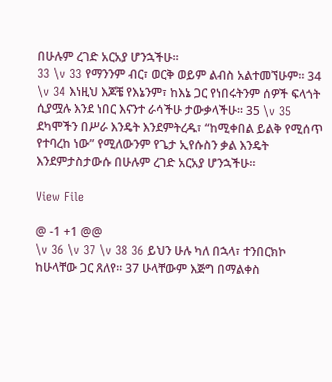በሁሉም ረገድ አርአያ ሆንኋችሁ።
33 \v 33 የማንንም ብር፣ ወርቅ ወይም ልብስ አልተመኘሁም። 34 \v 34 እነዚህ እጆቼ የእኔንም፣ ከእኔ ጋር የነበሩትንም ሰዎች ፍላጎት ሲያሟሉ እንደ ነበር እናንተ ራሳችሁ ታውቃላችሁ። 35 \v 35 ደካሞችን በሥራ እንዴት እንደምትረዱ፣ “ከሚቀበል ይልቅ የሚሰጥ የተባረከ ነው” የሚለውንም የጌታ ኢየሱስን ቃል እንዴት እንደምታስታውሱ በሁሉም ረገድ አርአያ ሆንኋችሁ።

View File

@ -1 +1 @@
\v 36 \v 37 \v 38 36 ይህን ሁሉ ካለ በኋላ፣ ተንበርክኮ ከሁላቸው ጋር ጸለየ። 37 ሁላቸውም እጅግ በማልቀስ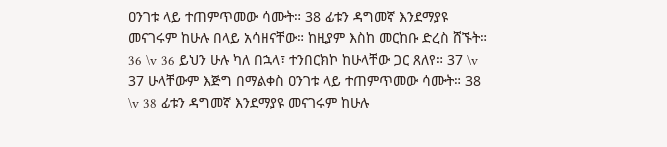ዐንገቱ ላይ ተጠምጥመው ሳሙት። 38 ፊቱን ዳግመኛ እንደማያዩ መናገሩም ከሁሉ በላይ አሳዘናቸው። ከዚያም እስከ መርከቡ ድረስ ሸኙት።
36 \v 36 ይህን ሁሉ ካለ በኋላ፣ ተንበርክኮ ከሁላቸው ጋር ጸለየ። 37 \v 37 ሁላቸውም እጅግ በማልቀስ ዐንገቱ ላይ ተጠምጥመው ሳሙት። 38 \v 38 ፊቱን ዳግመኛ እንደማያዩ መናገሩም ከሁሉ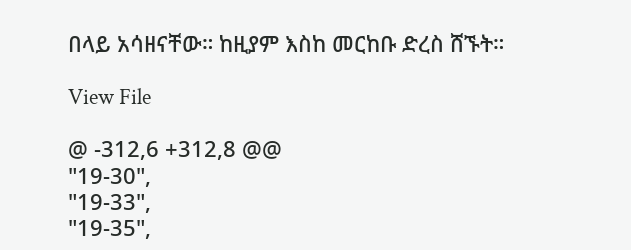በላይ አሳዘናቸው። ከዚያም እስከ መርከቡ ድረስ ሸኙት።

View File

@ -312,6 +312,8 @@
"19-30",
"19-33",
"19-35",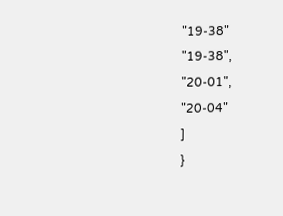"19-38"
"19-38",
"20-01",
"20-04"
]
}